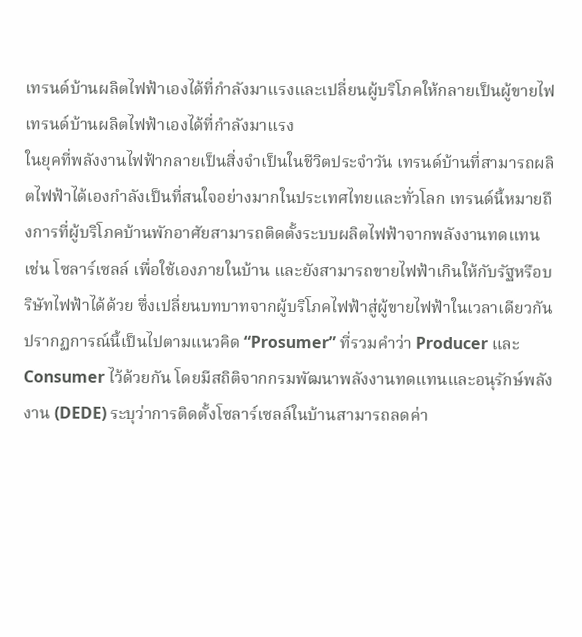เทรนด์บ้านผลิตไฟฟ้าเองได้ที่กำลังมาแรงและเปลี่ยนผู้บริโภคให้กลายเป็นผู้ขายไฟ
เทรนด์บ้านผลิตไฟฟ้าเองได้ที่กำลังมาแรง
ในยุคที่พลังงานไฟฟ้ากลายเป็นสิ่งจำเป็นในชีวิตประจำวัน เทรนด์บ้านที่สามารถผลิตไฟฟ้าได้เองกำลังเป็นที่สนใจอย่างมากในประเทศไทยและทั่วโลก เทรนด์นี้หมายถึงการที่ผู้บริโภคบ้านพักอาศัยสามารถติดตั้งระบบผลิตไฟฟ้าจากพลังงานทดแทน เช่น โซลาร์เซลล์ เพื่อใช้เองภายในบ้าน และยังสามารถขายไฟฟ้าเกินให้กับรัฐหรือบริษัทไฟฟ้าได้ด้วย ซึ่งเปลี่ยนบทบาทจากผู้บริโภคไฟฟ้าสู่ผู้ขายไฟฟ้าในเวลาเดียวกัน ปรากฏการณ์นี้เป็นไปตามแนวคิด “Prosumer” ที่รวมคำว่า Producer และ Consumer ไว้ด้วยกัน โดยมีสถิติจากกรมพัฒนาพลังงานทดแทนและอนุรักษ์พลังงาน (DEDE) ระบุว่าการติดตั้งโซลาร์เซลล์ในบ้านสามารถลดค่า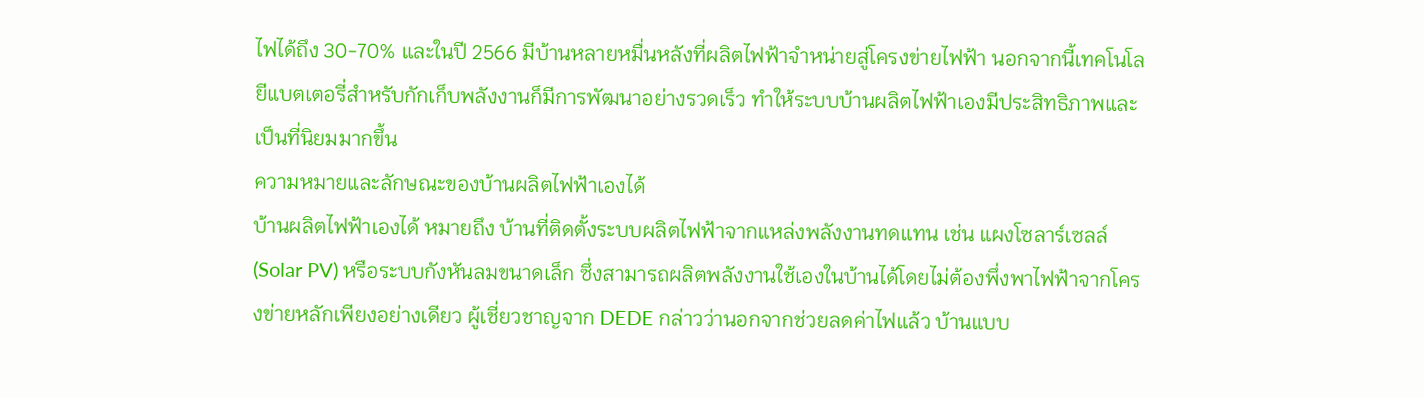ไฟได้ถึง 30-70% และในปี 2566 มีบ้านหลายหมื่นหลังที่ผลิตไฟฟ้าจำหน่ายสู่โครงข่ายไฟฟ้า นอกจากนี้เทคโนโลยีแบตเตอรี่สำหรับกักเก็บพลังงานก็มีการพัฒนาอย่างรวดเร็ว ทำให้ระบบบ้านผลิตไฟฟ้าเองมีประสิทธิภาพและเป็นที่นิยมมากขึ้น
ความหมายและลักษณะของบ้านผลิตไฟฟ้าเองได้
บ้านผลิตไฟฟ้าเองได้ หมายถึง บ้านที่ติดตั้งระบบผลิตไฟฟ้าจากแหล่งพลังงานทดแทน เช่น แผงโซลาร์เซลล์ (Solar PV) หรือระบบกังหันลมขนาดเล็ก ซึ่งสามารถผลิตพลังงานใช้เองในบ้านได้โดยไม่ต้องพึ่งพาไฟฟ้าจากโครงข่ายหลักเพียงอย่างเดียว ผู้เชี่ยวชาญจาก DEDE กล่าวว่านอกจากช่วยลดค่าไฟแล้ว บ้านแบบ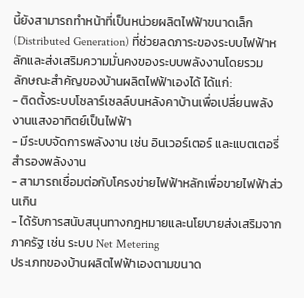นี้ยังสามารถทำหน้าที่เป็นหน่วยผลิตไฟฟ้าขนาดเล็ก (Distributed Generation) ที่ช่วยลดภาระของระบบไฟฟ้าหลักและส่งเสริมความมั่นคงของระบบพลังงานโดยรวม
ลักษณะสำคัญของบ้านผลิตไฟฟ้าเองได้ ได้แก่:
- ติดตั้งระบบโซลาร์เซลล์บนหลังคาบ้านเพื่อเปลี่ยนพลังงานแสงอาทิตย์เป็นไฟฟ้า
- มีระบบจัดการพลังงาน เช่น อินเวอร์เตอร์ และแบตเตอรี่สำรองพลังงาน
- สามารถเชื่อมต่อกับโครงข่ายไฟฟ้าหลักเพื่อขายไฟฟ้าส่วนเกิน
- ได้รับการสนับสนุนทางกฎหมายและนโยบายส่งเสริมจากภาครัฐ เช่น ระบบ Net Metering
ประเภทของบ้านผลิตไฟฟ้าเองตามขนาด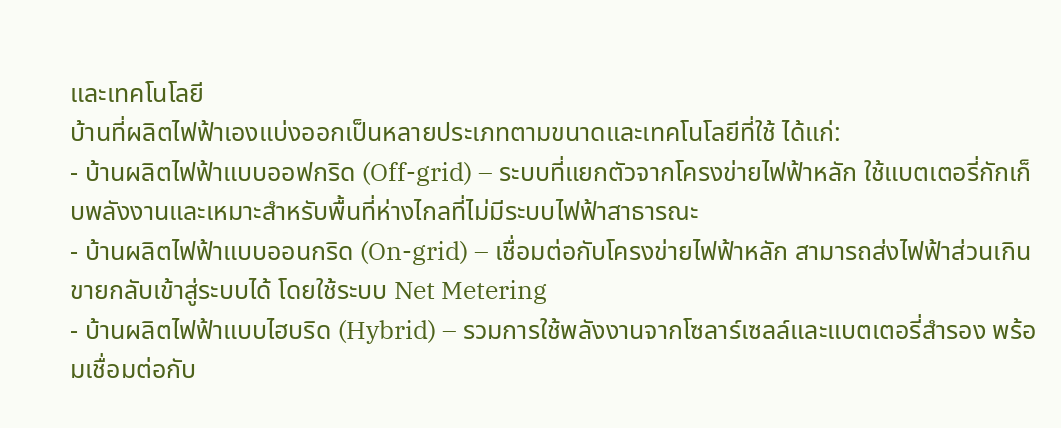และเทคโนโลยี
บ้านที่ผลิตไฟฟ้าเองแบ่งออกเป็นหลายประเภทตามขนาดและเทคโนโลยีที่ใช้ ได้แก่:
- บ้านผลิตไฟฟ้าแบบออฟกริด (Off-grid) – ระบบที่แยกตัวจากโครงข่ายไฟฟ้าหลัก ใช้แบตเตอรี่กักเก็บพลังงานและเหมาะสำหรับพื้นที่ห่างไกลที่ไม่มีระบบไฟฟ้าสาธารณะ
- บ้านผลิตไฟฟ้าแบบออนกริด (On-grid) – เชื่อมต่อกับโครงข่ายไฟฟ้าหลัก สามารถส่งไฟฟ้าส่วนเกินขายกลับเข้าสู่ระบบได้ โดยใช้ระบบ Net Metering
- บ้านผลิตไฟฟ้าแบบไฮบริด (Hybrid) – รวมการใช้พลังงานจากโซลาร์เซลล์และแบตเตอรี่สำรอง พร้อมเชื่อมต่อกับ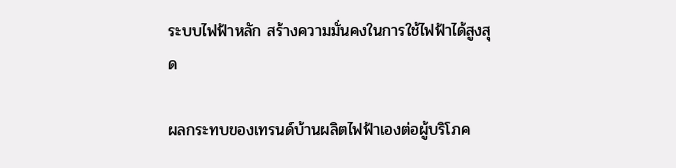ระบบไฟฟ้าหลัก สร้างความมั่นคงในการใช้ไฟฟ้าได้สูงสุด

ผลกระทบของเทรนด์บ้านผลิตไฟฟ้าเองต่อผู้บริโภค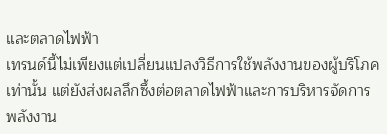และตลาดไฟฟ้า
เทรนด์นี้ไม่เพียงแต่เปลี่ยนแปลงวิธีการใช้พลังงานของผู้บริโภคเท่านั้น แต่ยังส่งผลลึกซึ้งต่อตลาดไฟฟ้าและการบริหารจัดการพลังงาน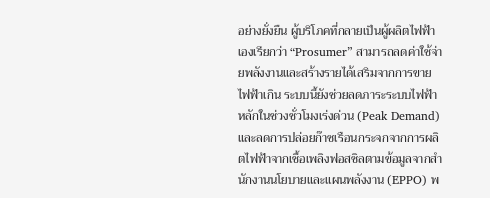อย่างยั่งยืน ผู้บริโภคที่กลายเป็นผู้ผลิตไฟฟ้าเองเรียกว่า “Prosumer” สามารถลดค่าใช้จ่ายพลังงานและสร้างรายได้เสริมจากการขายไฟฟ้าเกิน ระบบนี้ยังช่วยลดภาระระบบไฟฟ้าหลักในช่วงชั่วโมงเร่งด่วน (Peak Demand) และลดการปล่อยก๊าซเรือนกระจกจากการผลิตไฟฟ้าจากเชื้อเพลิงฟอสซิลตามข้อมูลจากสำนักงานนโยบายและแผนพลังงาน (EPPO) พ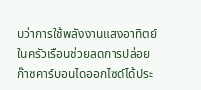บว่าการใช้พลังงานแสงอาทิตย์ในครัวเรือนช่วยลดการปล่อยก๊าซคาร์บอนไดออกไซด์ได้ประ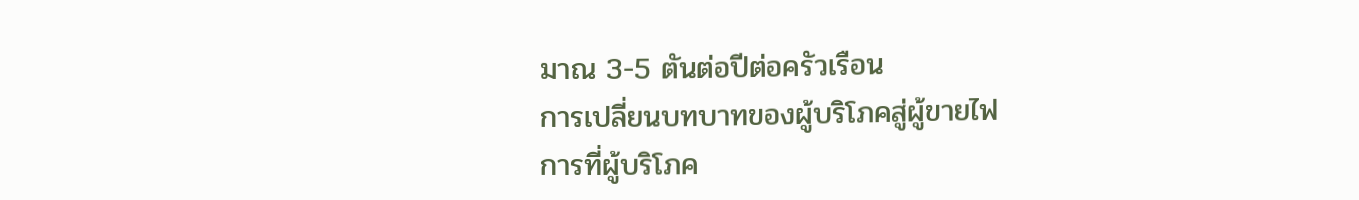มาณ 3-5 ตันต่อปีต่อครัวเรือน
การเปลี่ยนบทบาทของผู้บริโภคสู่ผู้ขายไฟ
การที่ผู้บริโภค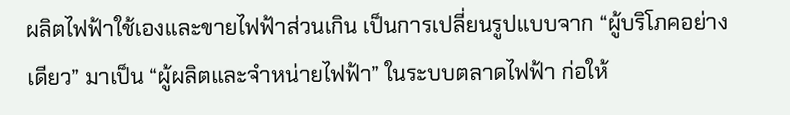ผลิตไฟฟ้าใช้เองและขายไฟฟ้าส่วนเกิน เป็นการเปลี่ยนรูปแบบจาก “ผู้บริโภคอย่างเดียว” มาเป็น “ผู้ผลิตและจำหน่ายไฟฟ้า” ในระบบตลาดไฟฟ้า ก่อให้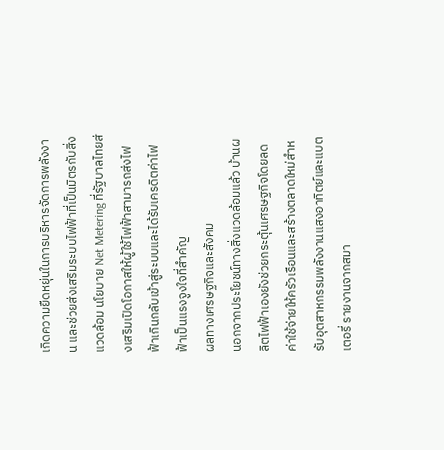เกิดความยืดหยุ่นในการบริหารจัดการพลังงาน และช่วยส่งเสริมระบบไฟฟ้าที่เป็นมิตรกับสิ่งแวดล้อม นโยบาย Net Metering ที่รัฐบาลไทยส่งเสริมเปิดโอกาสให้ผู้ใช้ไฟฟ้าสามารถส่งไฟฟ้าเกินกลับเข้าสู่ระบบและได้รับเครดิตค่าไฟฟ้าเป็นแรงจูงใจที่สำคัญ
ผลทางเศรษฐกิจและสังคม
นอกจากประโยชน์ทางสิ่งแวดล้อมแล้ว บ้านผลิตไฟฟ้าเองยังช่วยกระตุ้นเศรษฐกิจโดยลดค่าใช้จ่ายให้ครัวเรือนและสร้างตลาดใหม่สำหรับอุตสาหกรรมพลังงานแสงอาทิตย์และแบตเตอรี่ รายงานจากสมา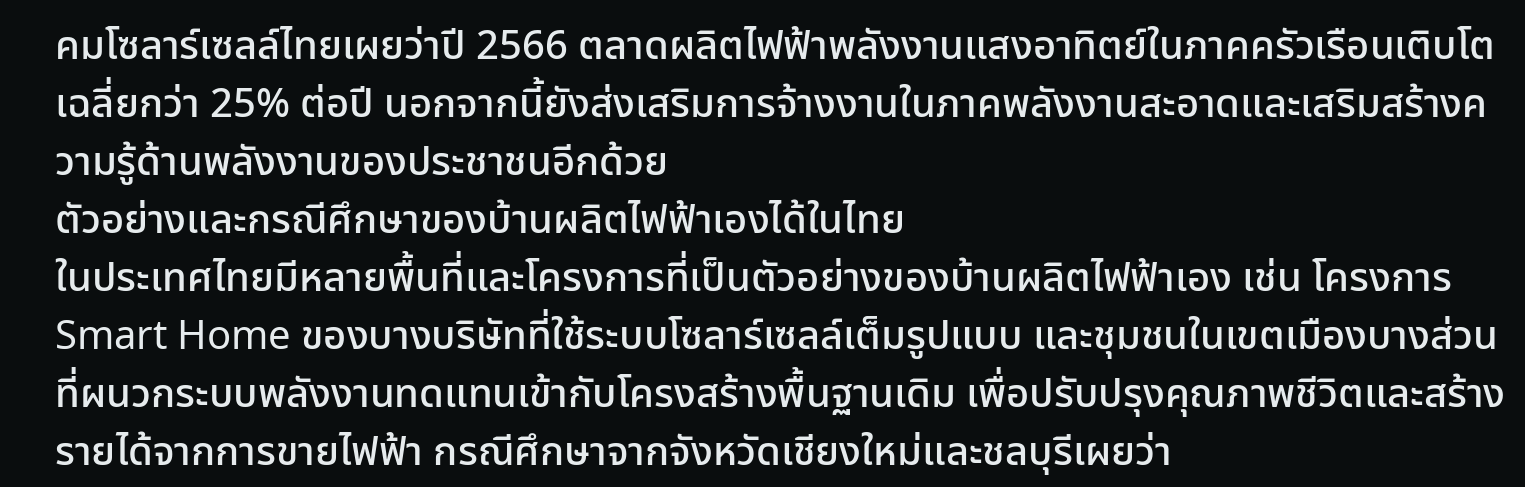คมโซลาร์เซลล์ไทยเผยว่าปี 2566 ตลาดผลิตไฟฟ้าพลังงานแสงอาทิตย์ในภาคครัวเรือนเติบโตเฉลี่ยกว่า 25% ต่อปี นอกจากนี้ยังส่งเสริมการจ้างงานในภาคพลังงานสะอาดและเสริมสร้างความรู้ด้านพลังงานของประชาชนอีกด้วย
ตัวอย่างและกรณีศึกษาของบ้านผลิตไฟฟ้าเองได้ในไทย
ในประเทศไทยมีหลายพื้นที่และโครงการที่เป็นตัวอย่างของบ้านผลิตไฟฟ้าเอง เช่น โครงการ Smart Home ของบางบริษัทที่ใช้ระบบโซลาร์เซลล์เต็มรูปแบบ และชุมชนในเขตเมืองบางส่วนที่ผนวกระบบพลังงานทดแทนเข้ากับโครงสร้างพื้นฐานเดิม เพื่อปรับปรุงคุณภาพชีวิตและสร้างรายได้จากการขายไฟฟ้า กรณีศึกษาจากจังหวัดเชียงใหม่และชลบุรีเผยว่า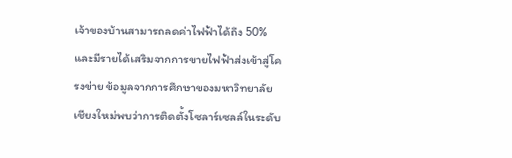เจ้าของบ้านสามารถลดค่าไฟฟ้าได้ถึง 50% และมีรายได้เสริมจากการขายไฟฟ้าส่งเข้าสู่โครงข่าย ข้อมูลจากการศึกษาของมหาวิทยาลัยเชียงใหม่พบว่าการติดตั้งโซลาร์เซลล์ในระดับ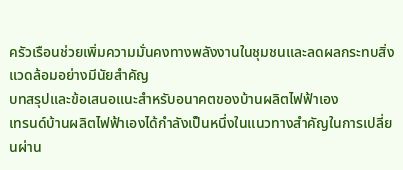ครัวเรือนช่วยเพิ่มความมั่นคงทางพลังงานในชุมชนและลดผลกระทบสิ่งแวดล้อมอย่างมีนัยสำคัญ
บทสรุปและข้อเสนอแนะสำหรับอนาคตของบ้านผลิตไฟฟ้าเอง
เทรนด์บ้านผลิตไฟฟ้าเองได้กำลังเป็นหนึ่งในแนวทางสำคัญในการเปลี่ยนผ่าน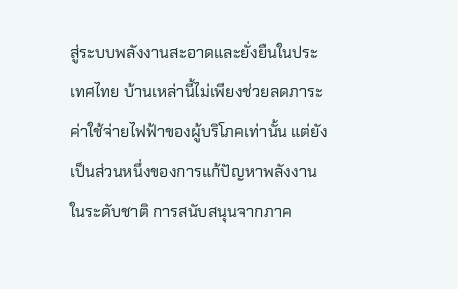สู่ระบบพลังงานสะอาดและยั่งยืนในประเทศไทย บ้านเหล่านี้ไม่เพียงช่วยลดภาระค่าใช้จ่ายไฟฟ้าของผู้บริโภคเท่านั้น แต่ยังเป็นส่วนหนึ่งของการแก้ปัญหาพลังงานในระดับชาติ การสนับสนุนจากภาค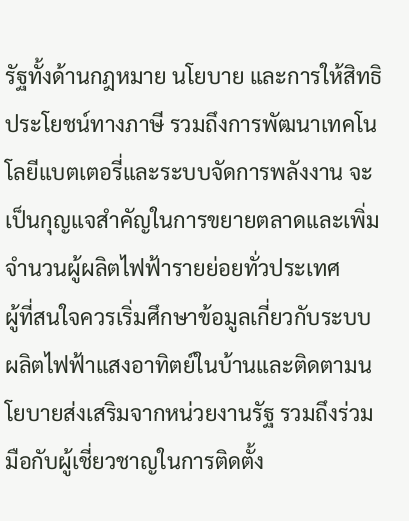รัฐทั้งด้านกฎหมาย นโยบาย และการให้สิทธิประโยชน์ทางภาษี รวมถึงการพัฒนาเทคโนโลยีแบตเตอรี่และระบบจัดการพลังงาน จะเป็นกุญแจสำคัญในการขยายตลาดและเพิ่มจำนวนผู้ผลิตไฟฟ้ารายย่อยทั่วประเทศ
ผู้ที่สนใจควรเริ่มศึกษาข้อมูลเกี่ยวกับระบบผลิตไฟฟ้าแสงอาทิตย์ในบ้านและติดตามนโยบายส่งเสริมจากหน่วยงานรัฐ รวมถึงร่วมมือกับผู้เชี่ยวชาญในการติดตั้ง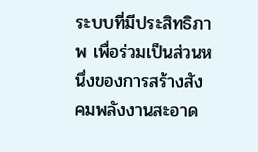ระบบที่มีประสิทธิภาพ เพื่อร่วมเป็นส่วนหนึ่งของการสร้างสังคมพลังงานสะอาด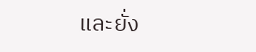และยั่ง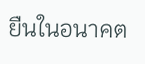ยืนในอนาคต